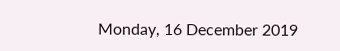Monday, 16 December 2019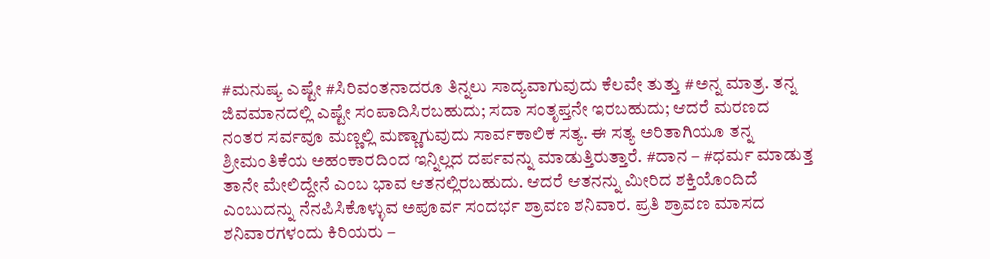#ಮನುಷ್ಯ ಎಷ್ಟೇ #ಸಿರಿವಂತನಾದರೂ ತಿನ್ನಲು ಸಾದ್ಯವಾಗುವುದು ಕೆಲವೇ ತುತ್ತು #ಅನ್ನ ಮಾತ್ರ. ತನ್ನ ಜಿವಮಾನದಲ್ಲಿ ಎಷ್ಟೇ ಸಂಪಾದಿಸಿರಬಹುದು; ಸದಾ ಸಂತೃಪ್ತನೇ ಇರಬಹುದು; ಆದರೆ ಮರಣದ ನಂತರ ಸರ್ವವೂ ಮಣ್ಣಲ್ಲಿ ಮಣ್ಣಾಗುವುದು ಸಾರ್ವಕಾಲಿಕ ಸತ್ಯ. ಈ ಸತ್ಯ ಅರಿತಾಗಿಯೂ ತನ್ನ ಶ್ರೀಮಂತಿಕೆಯ ಅಹಂಕಾರದಿಂದ ಇನ್ನಿಲ್ಲದ ದರ್ಪವನ್ನು ಮಾಡುತ್ತಿರುತ್ತಾರೆ. #ದಾನ – #ಧರ್ಮ ಮಾಡುತ್ತ ತಾನೇ ಮೇಲಿದ್ದೇನೆ ಎಂಬ ಭಾವ ಆತನಲ್ಲಿರಬಹುದು. ಆದರೆ ಆತನನ್ನು ಮೀರಿದ ಶಕ್ತಿಯೊಂದಿದೆ ಎಂಬುದನ್ನು ನೆನಪಿಸಿಕೊಳ್ಳುವ ಅಪೂರ್ವ ಸಂದರ್ಭ ಶ್ರಾವಣ ಶನಿವಾರ. ಪ್ರತಿ ಶ್ರಾವಣ ಮಾಸದ ಶನಿವಾರಗಳಂದು ಕಿರಿಯರು –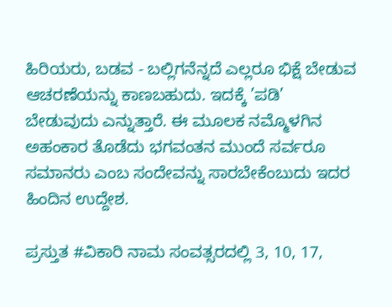ಹಿರಿಯರು, ಬಡವ - ಬಲ್ಲಿಗನೆನ್ನದೆ ಎಲ್ಲರೂ ಭಿಕ್ಷೆ ಬೇಡುವ ಆಚರಣೆಯನ್ನು ಕಾಣಬಹುದು. ಇದಕ್ಕೆ ’ಪಡಿ’ ಬೇಡುವುದು ಎನ್ನುತ್ತಾರೆ. ಈ ಮೂಲಕ ನಮ್ಮೊಳಗಿನ ಅಹಂಕಾರ ತೊಡೆದು ಭಗವಂತನ ಮುಂದೆ ಸರ್ವರೂ ಸಮಾನರು ಎಂಬ ಸಂದೇವನ್ನು ಸಾರಬೇಕೆಂಬುದು ಇದರ ಹಿಂದಿನ ಉದ್ದೇಶ.

ಪ್ರಸ್ತುತ #ವಿಕಾರಿ ನಾಮ ಸಂವತ್ಸರದಲ್ಲಿ 3, 10, 17,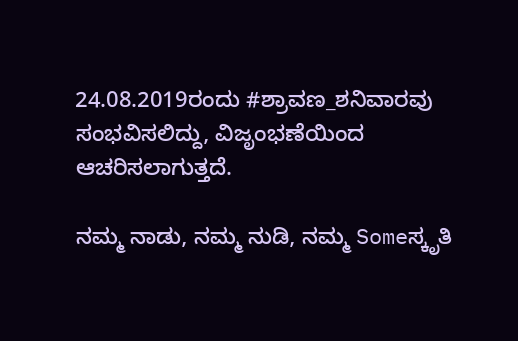24.08.2019ರಂದು #ಶ್ರಾವಣ_ಶನಿವಾರವು ಸಂಭವಿಸಲಿದ್ದು, ವಿಜೃಂಭಣೆಯಿಂದ ಆಚರಿಸಲಾಗುತ್ತದೆ.

ನಮ್ಮ ನಾಡು, ನಮ್ಮ ನುಡಿ, ನಮ್ಮ Someಸ್ಕೃತಿ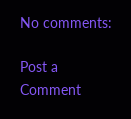No comments:

Post a Comment